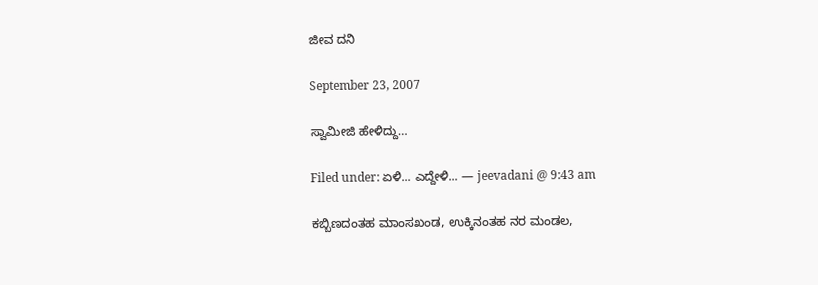ಜೀವ ದನಿ

September 23, 2007

ಸ್ವಾಮೀಜಿ ಹೇಳಿದ್ದು…

Filed under: ಏಳಿ... ಎದ್ದೇಳಿ... — jeevadani @ 9:43 am

ಕಬ್ಬಿಣದಂತಹ ಮಾಂಸಖಂಡ, ಉಕ್ಕಿನಂತಹ ನರ ಮಂಡಲ,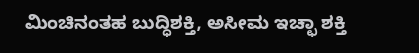ಮಿಂಚಿನಂತಹ ಬುದ್ಧಿಶಕ್ತಿ, ಅಸೀಮ ಇಚ್ಛಾ ಶಕ್ತಿ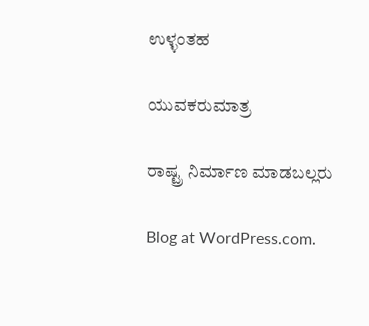ಉಳ್ಳಂತಹ

ಯುವಕರುಮಾತ್ರ

ರಾಷ್ಟ್ರ ನಿರ್ಮಾಣ ಮಾಡಬಲ್ಲರು

Blog at WordPress.com.